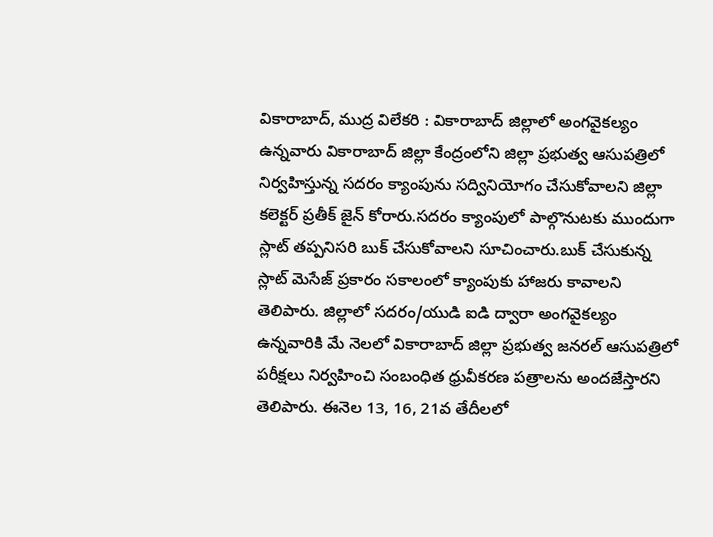వికారాబాద్, ముద్ర విలేకరి : వికారాబాద్ జిల్లాలో అంగవైకల్యం ఉన్నవారు వికారాబాద్ జిల్లా కేంద్రంలోని జిల్లా ప్రభుత్వ ఆసుపత్రిలో నిర్వహిస్తున్న సదరం క్యాంపును సద్వినియోగం చేసుకోవాలని జిల్లా కలెక్టర్ ప్రతీక్ జైన్ కోరారు.సదరం క్యాంపులో పాల్గొనుటకు ముందుగా స్లాట్ తప్పనిసరి బుక్ చేసుకోవాలని సూచించారు.బుక్ చేసుకున్న స్లాట్ మెసేజ్ ప్రకారం సకాలంలో క్యాంపుకు హాజరు కావాలని తెలిపారు. జిల్లాలో సదరం/యుడి ఐడి ద్వారా అంగవైకల్యం ఉన్నవారికి మే నెలలో వికారాబాద్ జిల్లా ప్రభుత్వ జనరల్ ఆసుపత్రిలో పరీక్షలు నిర్వహించి సంబంధిత ధ్రువీకరణ పత్రాలను అందజేస్తారని తెలిపారు. ఈనెల 13, 16, 21వ తేదీలలో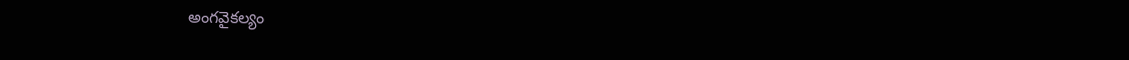అంగవైకల్యం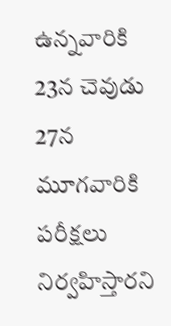ఉన్నవారికి 23న చెవుడు 27న మూగవారికి పరీక్షలు నిర్వహిస్తారని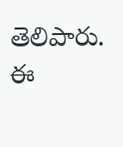తెలిపారు. ఈ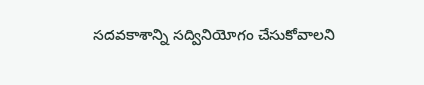సదవకాశాన్ని సద్వినియోగం చేసుకోవాలని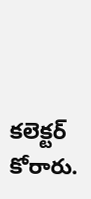కలెక్టర్ కోరారు.